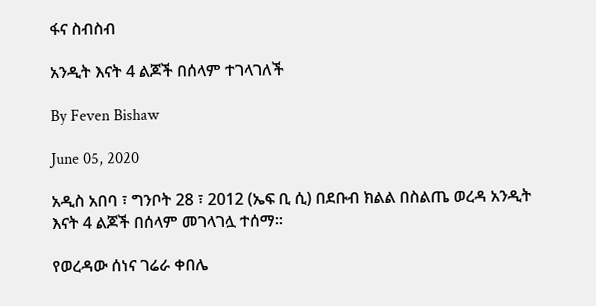ፋና ስብስብ

አንዲት እናት 4 ልጆች በሰላም ተገላገለች

By Feven Bishaw

June 05, 2020

አዲስ አበባ ፣ ግንቦት 28 ፣ 2012 (ኤፍ ቢ ሲ) በደቡብ ክልል በስልጤ ወረዳ አንዲት እናት 4 ልጆች በሰላም መገላገሏ ተሰማ።

የወረዳው ሰነና ገሬራ ቀበሌ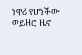ነዋሪ የሆነችው ወይዘሮ ዜኖ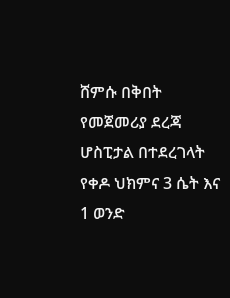ሸምሱ በቅበት የመጀመሪያ ደረጃ ሆስፒታል በተደረገላት የቀዶ ህክምና 3 ሴት እና 1 ወንድ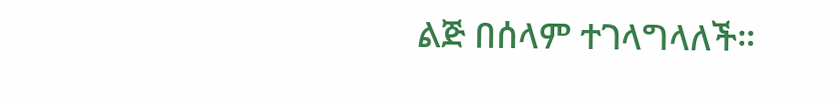ልጅ በሰላም ተገላግላለች።